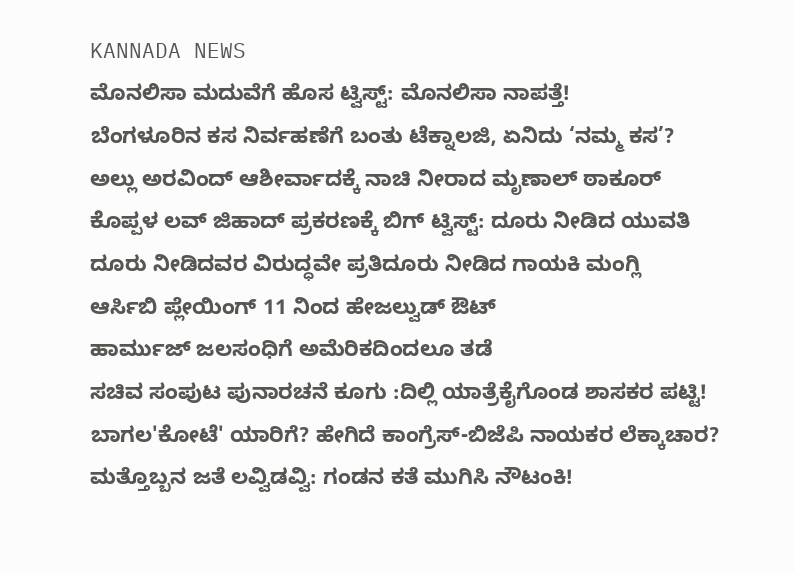KANNADA NEWS
ಮೊನಲಿಸಾ ಮದುವೆಗೆ ಹೊಸ ಟ್ವಿಸ್ಟ್: ಮೊನಲಿಸಾ ನಾಪತ್ತೆ!
ಬೆಂಗಳೂರಿನ ಕಸ ನಿರ್ವಹಣೆಗೆ ಬಂತು ಟೆಕ್ನಾಲಜಿ, ಏನಿದು ‘ನಮ್ಮ ಕಸ’?
ಅಲ್ಲು ಅರವಿಂದ್ ಆಶೀರ್ವಾದಕ್ಕೆ ನಾಚಿ ನೀರಾದ ಮೃಣಾಲ್ ಠಾಕೂರ್
ಕೊಪ್ಪಳ ಲವ್ ಜಿಹಾದ್ ಪ್ರಕರಣಕ್ಕೆ ಬಿಗ್ ಟ್ವಿಸ್ಟ್: ದೂರು ನೀಡಿದ ಯುವತಿ
ದೂರು ನೀಡಿದವರ ವಿರುದ್ಧವೇ ಪ್ರತಿದೂರು ನೀಡಿದ ಗಾಯಕಿ ಮಂಗ್ಲಿ
ಆರ್ಸಿಬಿ ಪ್ಲೇಯಿಂಗ್ 11 ನಿಂದ ಹೇಜಲ್ವುಡ್ ಔಟ್
ಹಾರ್ಮುಜ್ ಜಲಸಂಧಿಗೆ ಅಮೆರಿಕದಿಂದಲೂ ತಡೆ
ಸಚಿವ ಸಂಪುಟ ಪುನಾರಚನೆ ಕೂಗು :ದಿಲ್ಲಿ ಯಾತ್ರೆಕೈಗೊಂಡ ಶಾಸಕರ ಪಟ್ಟಿ!
ಬಾಗಲ'ಕೋಟೆ' ಯಾರಿಗೆ? ಹೇಗಿದೆ ಕಾಂಗ್ರೆಸ್-ಬಿಜೆಪಿ ನಾಯಕರ ಲೆಕ್ಕಾಚಾರ?
ಮತ್ತೊಬ್ಬನ ಜತೆ ಲವ್ವಿಡವ್ವಿ: ಗಂಡನ ಕತೆ ಮುಗಿಸಿ ನೌಟಂಕಿ!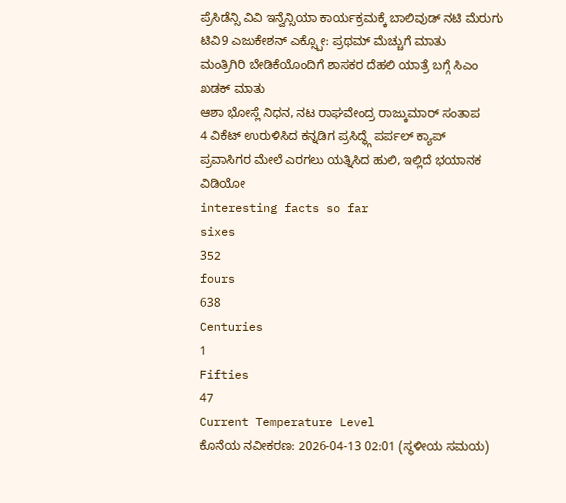ಪ್ರೆಸಿಡೆನ್ಸಿ ವಿವಿ ಇನ್ವೆನ್ಸಿಯಾ ಕಾರ್ಯಕ್ರಮಕ್ಕೆ ಬಾಲಿವುಡ್ ನಟಿ ಮೆರುಗು
ಟಿವಿ9 ಎಜುಕೇಶನ್ ಎಕ್ಸ್ಪೋ: ಪ್ರಥಮ್ ಮೆಚ್ಚುಗೆ ಮಾತು
ಮಂತ್ರಿಗಿರಿ ಬೇಡಿಕೆಯೊಂದಿಗೆ ಶಾಸಕರ ದೆಹಲಿ ಯಾತ್ರೆ ಬಗ್ಗೆ ಸಿಎಂ ಖಡಕ್ ಮಾತು
ಆಶಾ ಭೋಸ್ಲೆ ನಿಧನ, ನಟ ರಾಘವೇಂದ್ರ ರಾಜ್ಕುಮಾರ್ ಸಂತಾಪ
4 ವಿಕೆಟ್ ಉರುಳಿಸಿದ ಕನ್ನಡಿಗ ಪ್ರಸಿದ್ಧ್ಗೆ ಪರ್ಪಲ್ ಕ್ಯಾಪ್
ಪ್ರವಾಸಿಗರ ಮೇಲೆ ಎರಗಲು ಯತ್ನಿಸಿದ ಹುಲಿ, ಇಲ್ಲಿದೆ ಭಯಾನಕ ವಿಡಿಯೋ
interesting facts so far
sixes
352
fours
638
Centuries
1
Fifties
47
Current Temperature Level
ಕೊನೆಯ ನವೀಕರಣ: 2026-04-13 02:01 (ಸ್ಥಳೀಯ ಸಮಯ)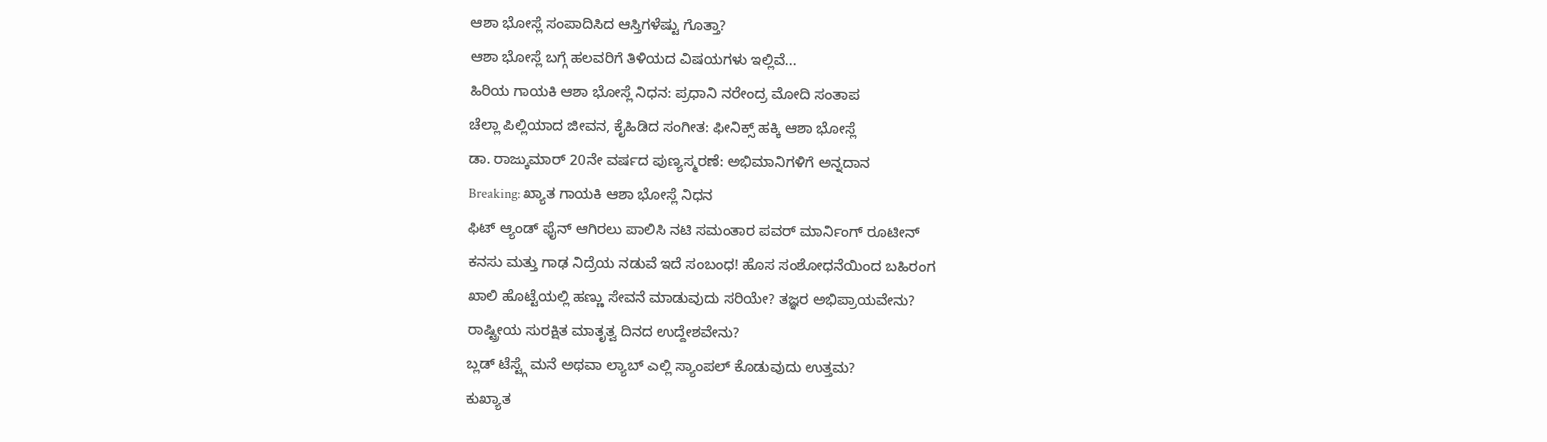ಆಶಾ ಭೋಸ್ಲೆ ಸಂಪಾದಿಸಿದ ಆಸ್ತಿಗಳೆಷ್ಟು ಗೊತ್ತಾ?
ಆಶಾ ಭೋಸ್ಲೆ ಬಗ್ಗೆ ಹಲವರಿಗೆ ತಿಳಿಯದ ವಿಷಯಗಳು ಇಲ್ಲಿವೆ...
ಹಿರಿಯ ಗಾಯಕಿ ಆಶಾ ಭೋಸ್ಲೆ ನಿಧನ: ಪ್ರಧಾನಿ ನರೇಂದ್ರ ಮೋದಿ ಸಂತಾಪ
ಚೆಲ್ಲಾ ಪಿಲ್ಲಿಯಾದ ಜೀವನ, ಕೈಹಿಡಿದ ಸಂಗೀತ: ಫೀನಿಕ್ಸ್ ಹಕ್ಕಿ ಆಶಾ ಭೋಸ್ಲೆ
ಡಾ. ರಾಜ್ಕುಮಾರ್ 20ನೇ ವರ್ಷದ ಪುಣ್ಯಸ್ಮರಣೆ: ಅಭಿಮಾನಿಗಳಿಗೆ ಅನ್ನದಾನ
Breaking: ಖ್ಯಾತ ಗಾಯಕಿ ಆಶಾ ಭೋಸ್ಲೆ ನಿಧನ
ಫಿಟ್ ಆ್ಯಂಡ್ ಫೈನ್ ಆಗಿರಲು ಪಾಲಿಸಿ ನಟಿ ಸಮಂತಾರ ಪವರ್ ಮಾರ್ನಿಂಗ್ ರೂಟೀನ್
ಕನಸು ಮತ್ತು ಗಾಢ ನಿದ್ರೆಯ ನಡುವೆ ಇದೆ ಸಂಬಂಧ! ಹೊಸ ಸಂಶೋಧನೆಯಿಂದ ಬಹಿರಂಗ
ಖಾಲಿ ಹೊಟ್ಟೆಯಲ್ಲಿ ಹಣ್ಣು ಸೇವನೆ ಮಾಡುವುದು ಸರಿಯೇ? ತಜ್ಞರ ಅಭಿಪ್ರಾಯವೇನು?
ರಾಷ್ಟ್ರೀಯ ಸುರಕ್ಷಿತ ಮಾತೃತ್ವ ದಿನದ ಉದ್ದೇಶವೇನು?
ಬ್ಲಡ್ ಟೆಸ್ಟ್ಗೆ ಮನೆ ಅಥವಾ ಲ್ಯಾಬ್ ಎಲ್ಲಿ ಸ್ಯಾಂಪಲ್ ಕೊಡುವುದು ಉತ್ತಮ?
ಕುಖ್ಯಾತ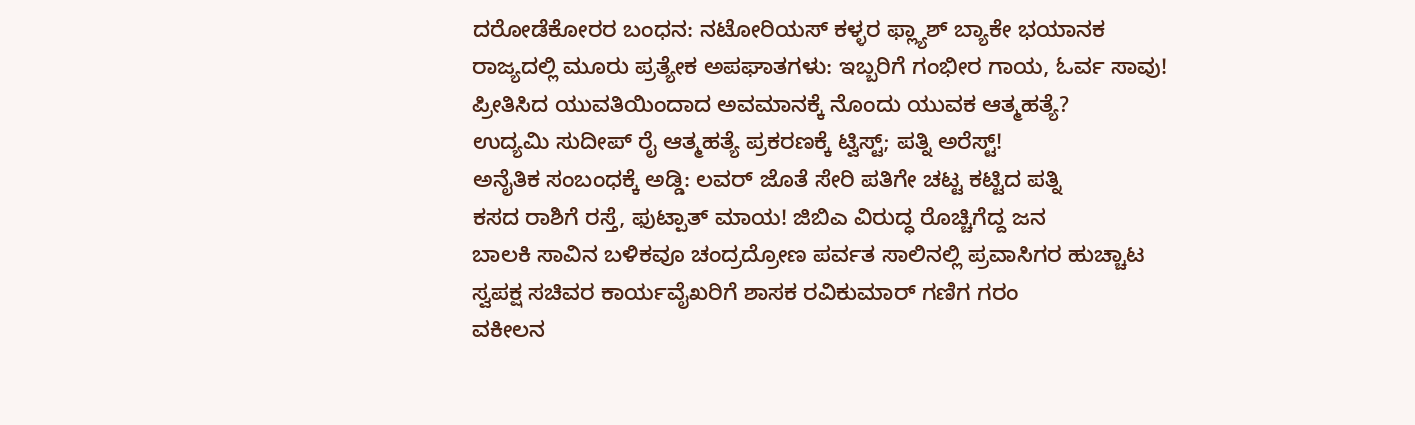ದರೋಡೆಕೋರರ ಬಂಧನ: ನಟೋರಿಯಸ್ ಕಳ್ಳರ ಫ್ಲ್ಯಾಶ್ ಬ್ಯಾಕೇ ಭಯಾನಕ
ರಾಜ್ಯದಲ್ಲಿ ಮೂರು ಪ್ರತ್ಯೇಕ ಅಪಘಾತಗಳು: ಇಬ್ಬರಿಗೆ ಗಂಭೀರ ಗಾಯ, ಓರ್ವ ಸಾವು!
ಪ್ರೀತಿಸಿದ ಯುವತಿಯಿಂದಾದ ಅವಮಾನಕ್ಕೆ ನೊಂದು ಯುವಕ ಆತ್ಮಹತ್ಯೆ?
ಉದ್ಯಮಿ ಸುದೀಪ್ ರೈ ಆತ್ಮಹತ್ಯೆ ಪ್ರಕರಣಕ್ಕೆ ಟ್ವಿಸ್ಟ್; ಪತ್ನಿ ಅರೆಸ್ಟ್!
ಅನೈತಿಕ ಸಂಬಂಧಕ್ಕೆ ಅಡ್ಡಿ: ಲವರ್ ಜೊತೆ ಸೇರಿ ಪತಿಗೇ ಚಟ್ಟ ಕಟ್ಟಿದ ಪತ್ನಿ
ಕಸದ ರಾಶಿಗೆ ರಸ್ತೆ, ಫುಟ್ಪಾತ್ ಮಾಯ! ಜಿಬಿಎ ವಿರುದ್ಧ ರೊಚ್ಚಿಗೆದ್ದ ಜನ
ಬಾಲಕಿ ಸಾವಿನ ಬಳಿಕವೂ ಚಂದ್ರದ್ರೋಣ ಪರ್ವತ ಸಾಲಿನಲ್ಲಿ ಪ್ರವಾಸಿಗರ ಹುಚ್ಚಾಟ
ಸ್ವಪಕ್ಷ ಸಚಿವರ ಕಾರ್ಯವೈಖರಿಗೆ ಶಾಸಕ ರವಿಕುಮಾರ್ ಗಣಿಗ ಗರಂ
ವಕೀಲನ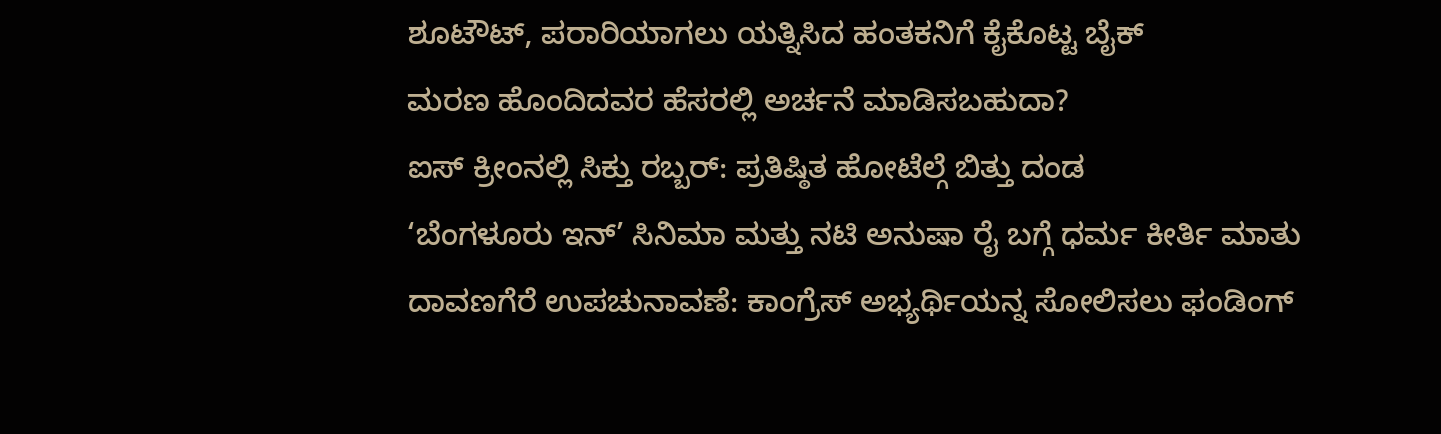ಶೂಟೌಟ್, ಪರಾರಿಯಾಗಲು ಯತ್ನಿಸಿದ ಹಂತಕನಿಗೆ ಕೈಕೊಟ್ಟ ಬೈಕ್
ಮರಣ ಹೊಂದಿದವರ ಹೆಸರಲ್ಲಿ ಅರ್ಚನೆ ಮಾಡಿಸಬಹುದಾ?
ಐಸ್ ಕ್ರೀಂನಲ್ಲಿ ಸಿಕ್ತು ರಬ್ಬರ್: ಪ್ರತಿಷ್ಠಿತ ಹೋಟೆಲ್ಗೆ ಬಿತ್ತು ದಂಡ
‘ಬೆಂಗಳೂರು ಇನ್’ ಸಿನಿಮಾ ಮತ್ತು ನಟಿ ಅನುಷಾ ರೈ ಬಗ್ಗೆ ಧರ್ಮ ಕೀರ್ತಿ ಮಾತು
ದಾವಣಗೆರೆ ಉಪಚುನಾವಣೆ: ಕಾಂಗ್ರೆಸ್ ಅಭ್ಯರ್ಥಿಯನ್ನ ಸೋಲಿಸಲು ಫಂಡಿಂಗ್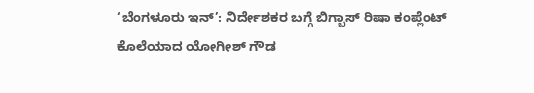‘ಬೆಂಗಳೂರು ಇನ್’: ನಿರ್ದೇಶಕರ ಬಗ್ಗೆ ಬಿಗ್ಬಾಸ್ ರಿಷಾ ಕಂಪ್ಲೆಂಟ್
ಕೊಲೆಯಾದ ಯೋಗೀಶ್ ಗೌಡ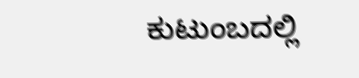ಕುಟುಂಬದಲ್ಲಿ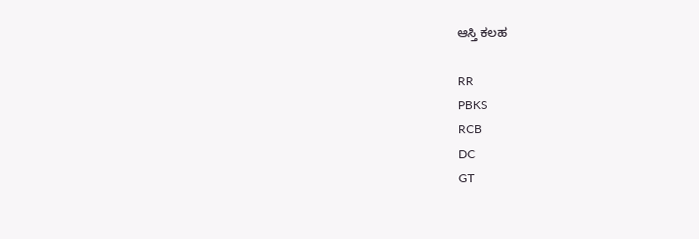ಆಸ್ತಿ ಕಲಹ

RR
PBKS
RCB
DC
GT